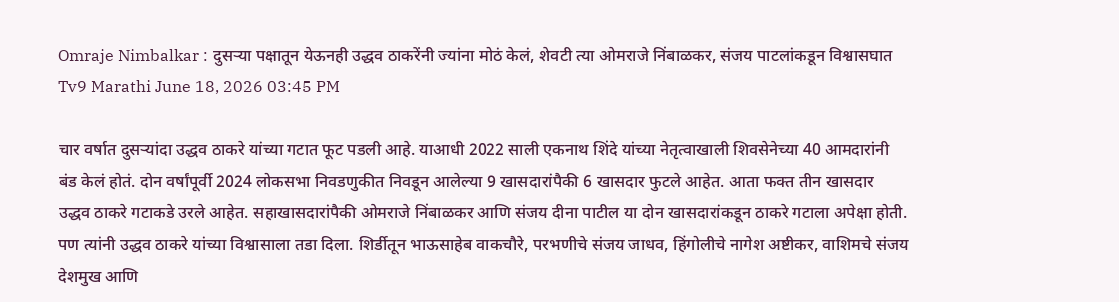Omraje Nimbalkar : दुसर्‍या पक्षातून येऊनही उद्धव ठाकरेंनी ज्यांना मोठं केलं, शेवटी त्या ओमराजे निंबाळकर, संजय पाटलांकडून विश्वासघात
Tv9 Marathi June 18, 2026 03:45 PM

चार वर्षात दुसऱ्यांदा उद्धव ठाकरे यांच्या गटात फूट पडली आहे. याआधी 2022 साली एकनाथ शिंदे यांच्या नेतृत्वाखाली शिवसेनेच्या 40 आमदारांनी बंड केलं होतं. दोन वर्षांपूर्वी 2024 लोकसभा निवडणुकीत निवडून आलेल्या 9 खासदारांपैकी 6 खासदार फुटले आहेत. आता फक्त तीन खासदार उद्धव ठाकरे गटाकडे उरले आहेत. सहाखासदारांपैकी ओमराजे निंबाळकर आणि संजय दीना पाटील या दोन खासदारांकडून ठाकरे गटाला अपेक्षा होती. पण त्यांनी उद्धव ठाकरे यांच्या विश्वासाला तडा दिला. शिर्डीतून भाऊसाहेब वाकचौरे, परभणीचे संजय जाधव, हिंगोलीचे नागेश अष्टीकर, वाशिमचे संजय देशमुख आणि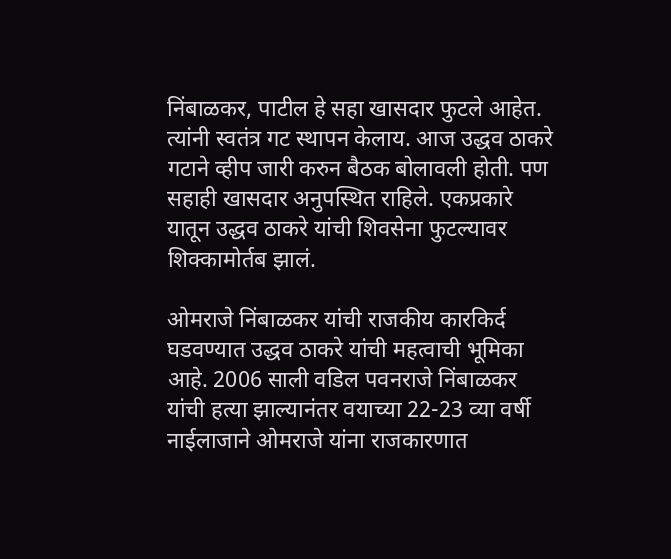निंबाळकर, पाटील हे सहा खासदार फुटले आहेत. त्यांनी स्वतंत्र गट स्थापन केलाय. आज उद्धव ठाकरे गटाने व्हीप जारी करुन बैठक बोलावली होती. पण सहाही खासदार अनुपस्थित राहिले. एकप्रकारे यातून उद्धव ठाकरे यांची शिवसेना फुटल्यावर शिक्कामोर्तब झालं.

ओमराजे निंबाळकर यांची राजकीय कारकिर्द घडवण्यात उद्धव ठाकरे यांची महत्वाची भूमिका आहे. 2006 साली वडिल पवनराजे निंबाळकर यांची हत्या झाल्यानंतर वयाच्या 22-23 व्या वर्षी नाईलाजाने ओमराजे यांना राजकारणात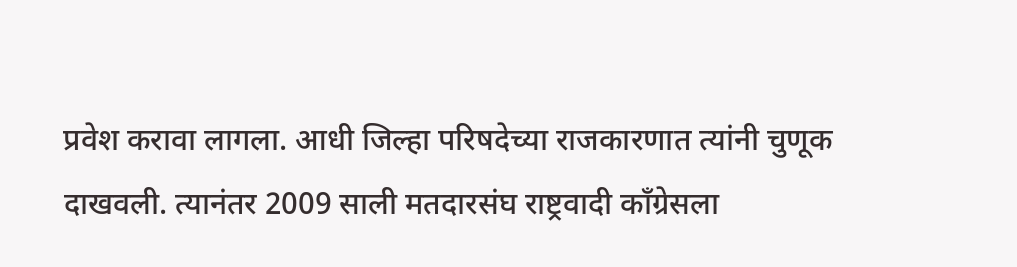प्रवेश करावा लागला. आधी जिल्हा परिषदेच्या राजकारणात त्यांनी चुणूक दाखवली. त्यानंतर 2009 साली मतदारसंघ राष्ट्रवादी काँग्रेसला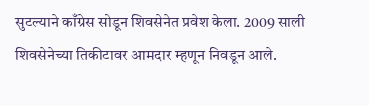सुटल्याने काँग्रेस सोडून शिवसेनेत प्रवेश केला. 2009 साली शिवसेनेच्या तिकीटावर आमदार म्हणून निवडून आले.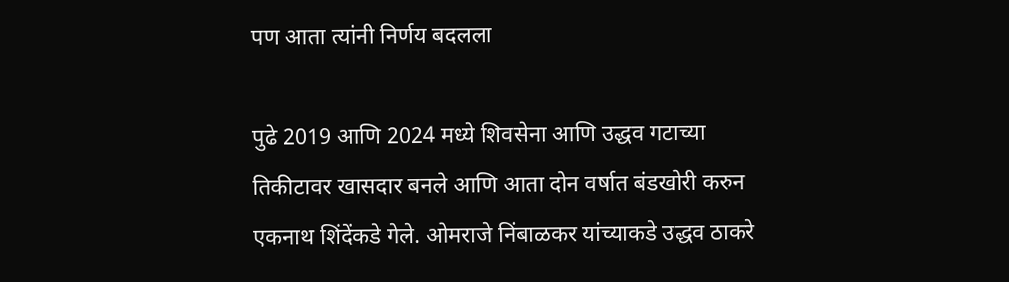पण आता त्यांनी निर्णय बदलला

पुढे 2019 आणि 2024 मध्ये शिवसेना आणि उद्धव गटाच्या तिकीटावर खासदार बनले आणि आता दोन वर्षात बंडखोरी करुन एकनाथ शिंदेंकडे गेले. ओमराजे निंबाळकर यांच्याकडे उद्धव ठाकरे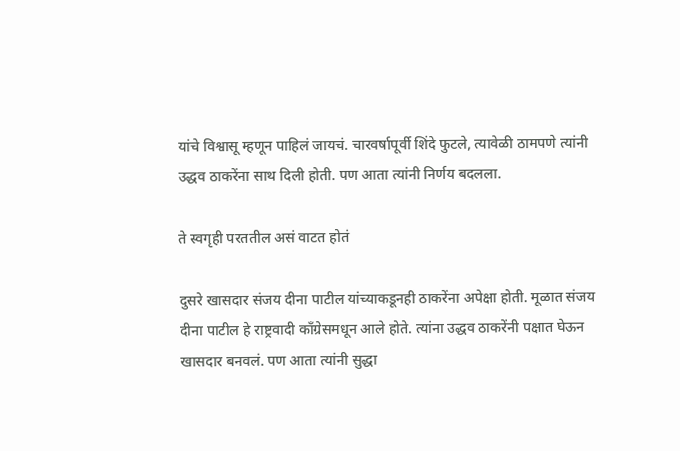यांचे विश्वासू म्हणून पाहिलं जायचं. चारवर्षापूर्वी शिंदे फुटले, त्यावेळी ठामपणे त्यांनी उद्धव ठाकरेंना साथ दिली होती. पण आता त्यांनी निर्णय बदलला.

ते स्वगृही परततील असं वाटत होतं

दुसरे खासदार संजय दीना पाटील यांच्याकडूनही ठाकरेंना अपेक्षा होती. मूळात संजय दीना पाटील हे राष्ट्रवादी काँग्रेसमधून आले होते. त्यांना उद्धव ठाकरेंनी पक्षात घेऊन खासदार बनवलं. पण आता त्यांनी सुद्धा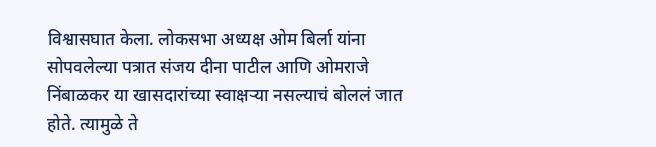विश्वासघात केला. लोकसभा अध्यक्ष ओम बिर्ला यांना सोपवलेल्या पत्रात संजय दीना पाटील आणि ओमराजे निंबाळकर या खासदारांच्या स्वाक्षऱ्या नसल्याचं बोललं जात होते. त्यामुळे ते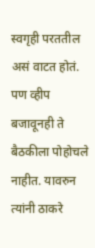स्वगृही परततील असं वाटत होतं. पण व्हीप बजावूनही ते बैठकीला पोहोचले नाहीत. यावरुन त्यांनी ठाकरे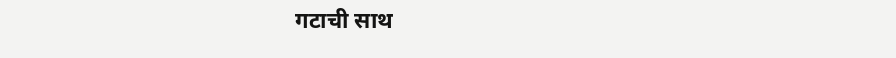गटाची साथ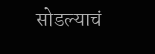सोडल्याचं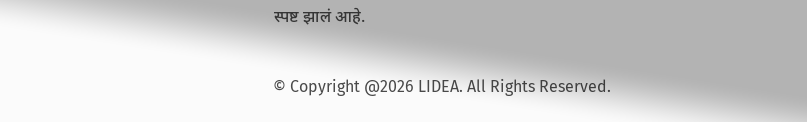स्पष्ट झालं आहे.

© Copyright @2026 LIDEA. All Rights Reserved.